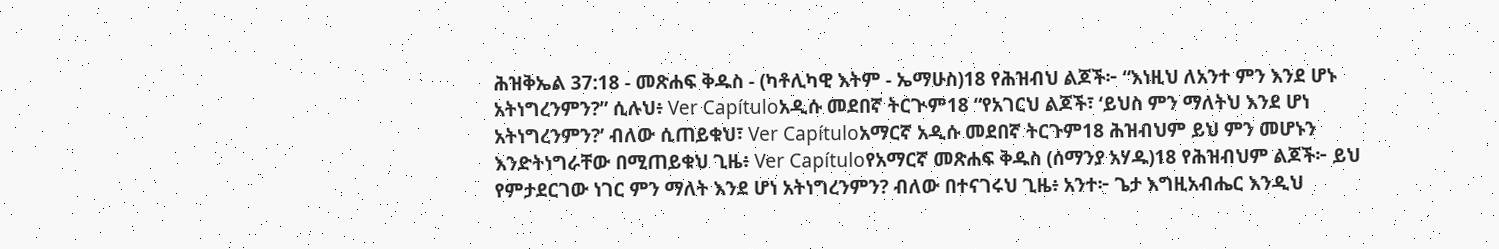ሕዝቅኤል 37:18 - መጽሐፍ ቅዱስ - (ካቶሊካዊ እትም - ኤማሁስ)18 የሕዝብህ ልጆች፦ “እነዚህ ለአንተ ምን እንደ ሆኑ አትነግረንምን?” ሲሉህ፥ Ver Capítuloአዲሱ መደበኛ ትርጒም18 “የአገርህ ልጆች፣ ‘ይህስ ምን ማለትህ እንደ ሆነ አትነግረንምን?’ ብለው ሲጠይቁህ፣ Ver Capítuloአማርኛ አዲሱ መደበኛ ትርጉም18 ሕዝብህም ይህ ምን መሆኑን እንድትነግራቸው በሚጠይቁህ ጊዜ፥ Ver Capítuloየአማርኛ መጽሐፍ ቅዱስ (ሰማንያ አሃዱ)18 የሕዝብህም ልጆች፦ ይህ የምታደርገው ነገር ምን ማለት እንደ ሆነ አትነግረንምን? ብለው በተናገሩህ ጊዜ፥ አንተ፦ ጌታ እግዚአብሔር እንዲህ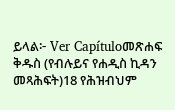ይላል፦ Ver Capítuloመጽሐፍ ቅዱስ (የብሉይና የሐዲስ ኪዳን መጻሕፍት)18 የሕዝብህም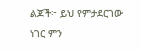ልጆች፦ ይህ የምታደርገው ነገር ምን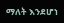ማለት እንደሆነ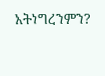አትነግረንምን?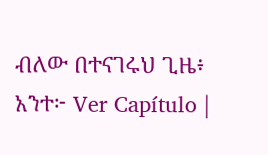ብለው በተናገሩህ ጊዜ፥ አንተ፦ Ver Capítulo |